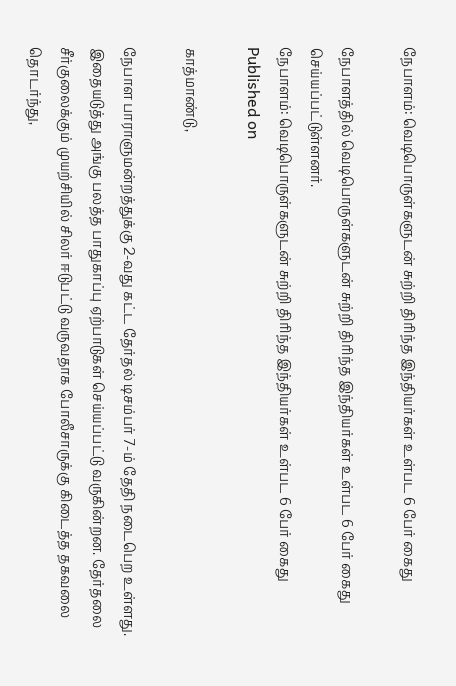நேபாளம்: வெடிபொருள்களுடன் சுற்றி திரிந்த இந்தியர்கள் உள்பட 6 பேர் கைது

நேபாளத்தில் வெடிபொருள்களுடன் சுற்றி திரிந்த இந்தியர்கள் உள்பட 6 பேர் கைது செய்யப்பட்டுள்ளனர்.
நேபாளம்: வெடிபொருள்களுடன் சுற்றி திரிந்த இந்தியர்கள் உள்பட 6 பேர் கைது
Published on

காத்மாண்டு,

நேபாள பாராளுமன்றத்துக்கு 2-வது கட்ட தேர்தல் டிசம்பர் 7-ம் தேதி நடைபெற உள்ளது. இதையடுத்து அங்கு பலத்த பாதுகாப்பு ஏற்பாடுகள் செய்யப்பட்டு வருகின்றன. தேர்தலை சீர்குலைக்கும் முயற்சியில் சிலர் ஈடுபட்டு வருவதாக போலீசாருக்கு கிடைத்த தகவலை தொடர்ந்து,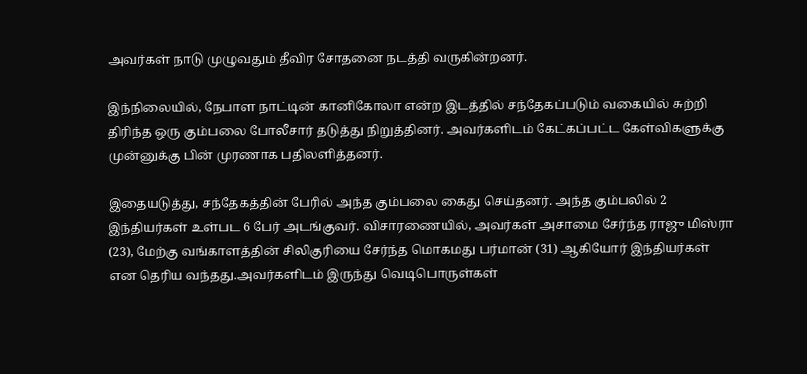அவர்கள் நாடு முழுவதும் தீவிர சோதனை நடத்தி வருகின்றனர்.

இந்நிலையில், நேபாள நாட்டின் கானிகோலா என்ற இடத்தில் சந்தேகப்படும் வகையில் சுற்றி திரிந்த ஒரு கும்பலை போலீசார் தடுத்து நிறுத்தினர். அவர்களிடம் கேட்கப்பட்ட கேள்விகளுக்கு முன்னுக்கு பின் முரணாக பதிலளித்தனர்.

இதையடுத்து, சந்தேகத்தின் பேரில் அந்த கும்பலை கைது செய்தனர். அந்த கும்பலில் 2 இந்தியர்கள் உள்பட 6 பேர் அடங்குவர். விசாரணையில், அவர்கள் அசாமை சேர்ந்த ராஜு மிஸ்ரா (23), மேற்கு வங்காளத்தின் சிலிகுரியை சேர்ந்த மொகமது பர்மான் (31) ஆகியோர் இந்தியர்கள் என தெரிய வந்தது.அவர்களிடம் இருந்து வெடிபொருள்கள்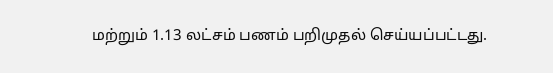மற்றும் 1.13 லட்சம் பணம் பறிமுதல் செய்யப்பட்டது.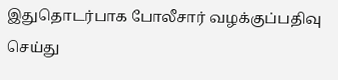இதுதொடர்பாக போலீசார் வழக்குப்பதிவு செய்து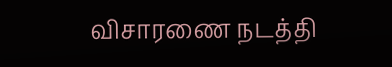விசாரணை நடத்தி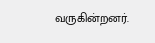வருகின்றனர்.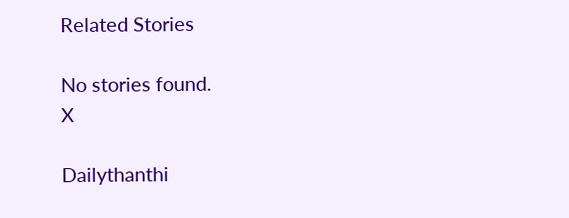Related Stories

No stories found.
X

Dailythanthi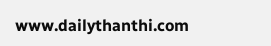www.dailythanthi.com